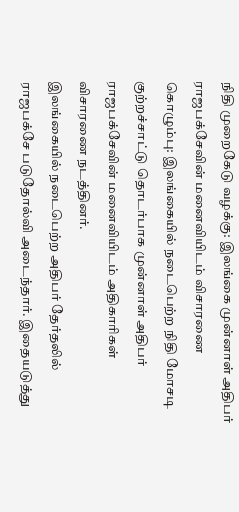நிதி முறைகேடு வழக்கு: இலங்கை முன்னாள் அதிபர் ராஜபக்சேவின் மனைவியிடம் விசாரணை
கொழும்பு: இலங்கையில் நடைபெற்ற நிதி மோசடி குற்றச்சாட்டு தொடர்பாக முன்னாள் அதிபர் ராஜபக்சேவின் மனைவியிடம் அதிகாரிகள் விசாரணை நடத்தினர்.
இலங்கையில் நடைபெற்ற அதிபர் தேர்தலில் ராஜபக்சே படுதோல்வி அடைந்தார். இதையடுத்து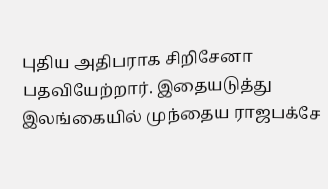புதிய அதிபராக சிறிசேனா பதவியேற்றார். இதையடுத்து இலங்கையில் முந்தைய ராஜபக்சே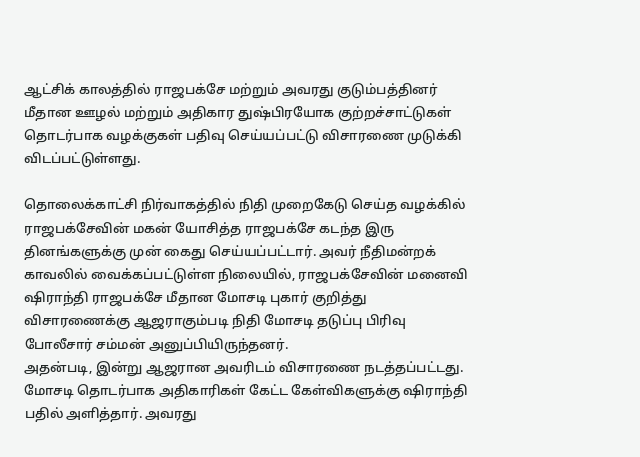ஆட்சிக் காலத்தில் ராஜபக்சே மற்றும் அவரது குடும்பத்தினர் மீதான ஊழல் மற்றும் அதிகார துஷ்பிரயோக குற்றச்சாட்டுகள் தொடர்பாக வழக்குகள் பதிவு செய்யப்பட்டு விசாரணை முடுக்கி விடப்பட்டுள்ளது.

தொலைக்காட்சி நிர்வாகத்தில் நிதி முறைகேடு செய்த வழக்கில் ராஜபக்சேவின் மகன் யோசித்த ராஜபக்சே கடந்த இரு தினங்களுக்கு முன் கைது செய்யப்பட்டார். அவர் நீதிமன்றக் காவலில் வைக்கப்பட்டுள்ள நிலையில், ராஜபக்சேவின் மனைவி ஷிராந்தி ராஜபக்சே மீதான மோசடி புகார் குறித்து விசாரணைக்கு ஆஜராகும்படி நிதி மோசடி தடுப்பு பிரிவு போலீசார் சம்மன் அனுப்பியிருந்தனர்.
அதன்படி, இன்று ஆஜரான அவரிடம் விசாரணை நடத்தப்பட்டது. மோசடி தொடர்பாக அதிகாரிகள் கேட்ட கேள்விகளுக்கு ஷிராந்தி பதில் அளித்தார். அவரது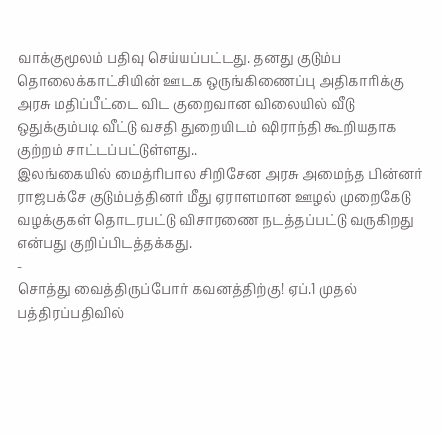வாக்குமூலம் பதிவு செய்யப்பட்டது. தனது குடும்ப தொலைக்காட்சியின் ஊடக ஒருங்கிணைப்பு அதிகாரிக்கு அரசு மதிப்பீட்டை விட குறைவான விலையில் வீடு ஒதுக்கும்படி வீட்டு வசதி துறையிடம் ஷிராந்தி கூறியதாக குற்றம் சாட்டப்பட்டுள்ளது..
இலங்கையில் மைத்ரிபால சிறிசேன அரசு அமைந்த பின்னர் ராஜபக்சே குடும்பத்தினர் மீது ஏராளமான ஊழல் முறைகேடு வழக்குகள் தொடரபட்டு விசாரணை நடத்தப்பட்டு வருகிறது என்பது குறிப்பிடத்தக்கது.
-
சொத்து வைத்திருப்போர் கவனத்திற்கு! ஏப்.1 முதல் பத்திரப்பதிவில்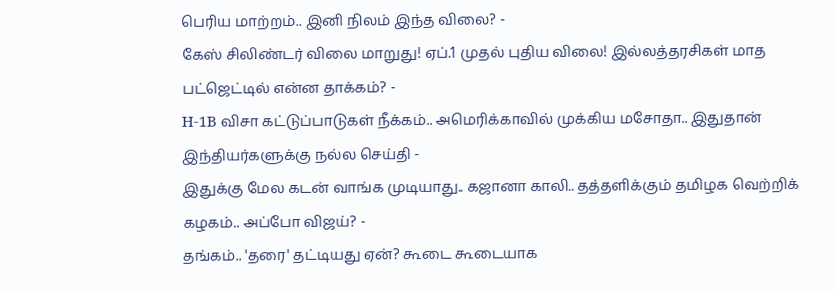பெரிய மாற்றம்.. இனி நிலம் இந்த விலை? -
கேஸ் சிலிண்டர் விலை மாறுது! ஏப்.1 முதல் புதிய விலை! இல்லத்தரசிகள் மாத பட்ஜெட்டில் என்ன தாக்கம்? -
H-1B விசா கட்டுப்பாடுகள் நீக்கம்.. அமெரிக்காவில் முக்கிய மசோதா.. இதுதான் இந்தியர்களுக்கு நல்ல செய்தி -
இதுக்கு மேல கடன் வாங்க முடியாது.. கஜானா காலி.. தத்தளிக்கும் தமிழக வெற்றிக் கழகம்.. அப்போ விஜய்? -
தங்கம்.. 'தரை' தட்டியது ஏன்? கூடை கூடையாக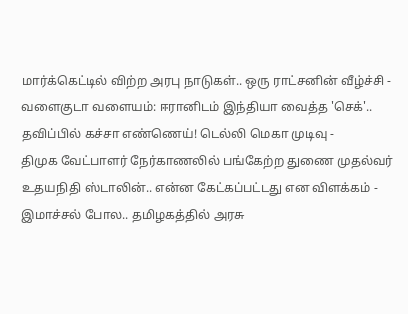மார்க்கெட்டில் விற்ற அரபு நாடுகள்.. ஒரு ராட்சனின் வீழ்ச்சி -
வளைகுடா வளையம்: ஈரானிடம் இந்தியா வைத்த 'செக்'.. தவிப்பில் கச்சா எண்ணெய்! டெல்லி மெகா முடிவு -
திமுக வேட்பாளர் நேர்காணலில் பங்கேற்ற துணை முதல்வர் உதயநிதி ஸ்டாலின்.. என்ன கேட்கப்பட்டது என விளக்கம் -
இமாச்சல் போல.. தமிழகத்தில் அரசு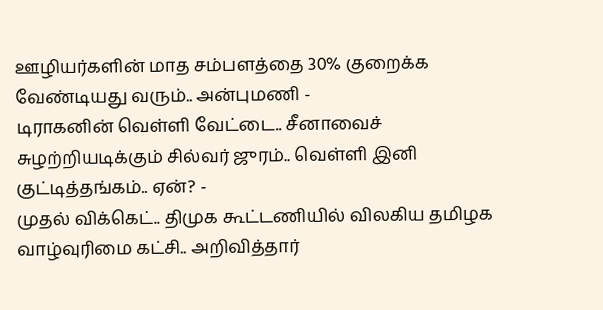ஊழியர்களின் மாத சம்பளத்தை 30% குறைக்க வேண்டியது வரும்.. அன்புமணி -
டிராகனின் வெள்ளி வேட்டை.. சீனாவைச் சுழற்றியடிக்கும் சில்வர் ஜுரம்.. வெள்ளி இனி குட்டித்தங்கம்.. ஏன்? -
முதல் விக்கெட்.. திமுக கூட்டணியில் விலகிய தமிழக வாழ்வுரிமை கட்சி.. அறிவித்தார்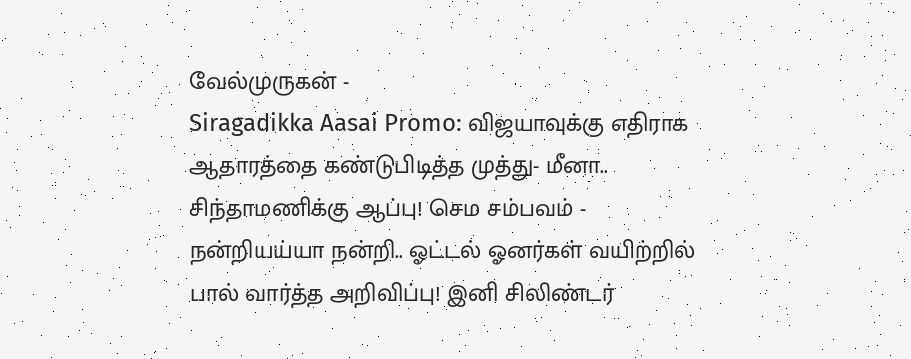வேல்முருகன் -
Siragadikka Aasai Promo: விஜயாவுக்கு எதிராக ஆதாரத்தை கண்டுபிடித்த முத்து- மீனா.. சிந்தாமணிக்கு ஆப்பு! செம சம்பவம் -
நன்றியய்யா நன்றி.. ஓட்டல் ஓனர்கள் வயிற்றில் பால் வார்த்த அறிவிப்பு! இனி சிலிண்டர்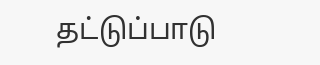தட்டுப்பாடு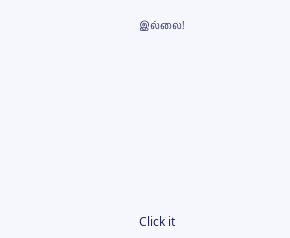இல்லை!












Click it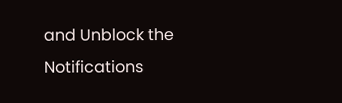and Unblock the Notifications